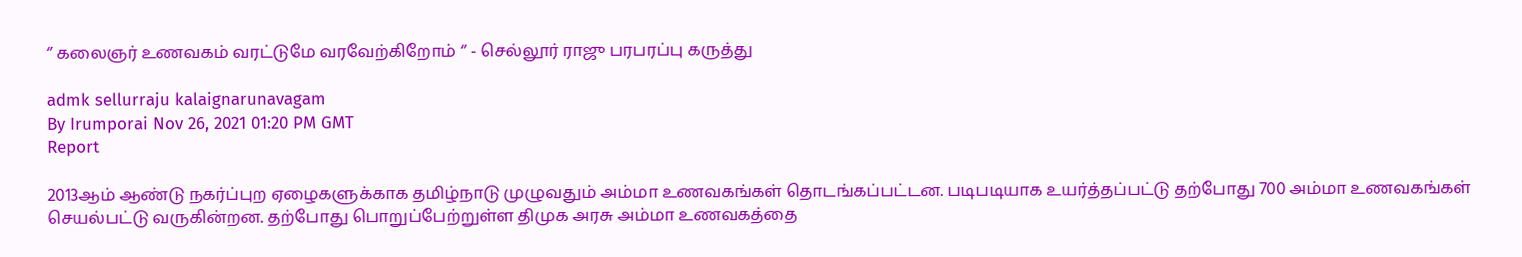‘’ கலைஞர் உணவகம் வரட்டுமே வரவேற்கிறோம் ‘’ - செல்லூர் ராஜு பரபரப்பு கருத்து

admk sellurraju kalaignarunavagam
By Irumporai Nov 26, 2021 01:20 PM GMT
Report

2013ஆம் ஆண்டு நகர்ப்புற ஏழைகளுக்காக தமிழ்நாடு முழுவதும் அம்மா உணவகங்கள் தொடங்கப்பட்டன. படிபடியாக உயர்த்தப்பட்டு தற்போது 700 அம்மா உணவகங்கள் செயல்பட்டு வருகின்றன. தற்போது பொறுப்பேற்றுள்ள திமுக அரசு அம்மா உணவகத்தை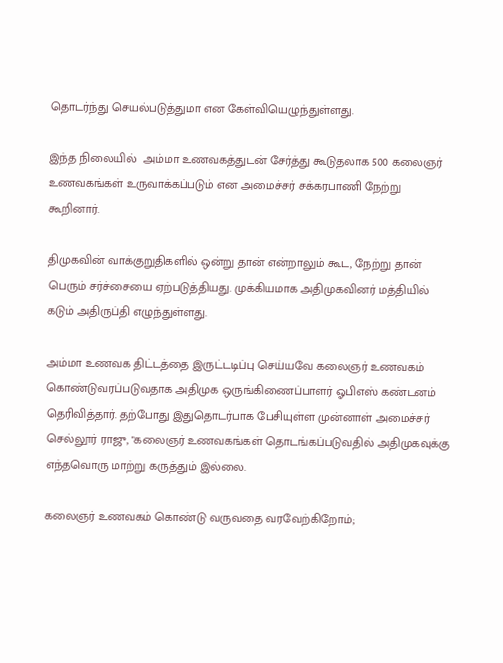தொடர்ந்து செயல்படுத்துமா என கேள்வியெழுந்துள்ளது.

இந்த நிலையில்  அம்மா உணவகத்துடன் சேர்த்து கூடுதலாக 500 கலைஞர் உணவகங்கள் உருவாக்கப்படும் என அமைச்சர் சக்கரபாணி நேற்று கூறினார்.

திமுகவின் வாக்குறுதிகளில் ஒன்று தான் என்றாலும் கூட, நேற்று தான் பெரும் சர்ச்சையை ஏற்படுத்தியது. முக்கியமாக அதிமுகவினர் மத்தியில் கடும் அதிருப்தி எழுந்துள்ளது.

அம்மா உணவக திட்டத்தை இருட்டடிப்பு செய்யவே கலைஞர் உணவகம் கொண்டுவரப்படுவதாக அதிமுக ஒருங்கிணைப்பாளர் ஓபிஎஸ் கண்டனம் தெரிவித்தார். தற்போது இதுதொடர்பாக பேசியுள்ள முன்னாள் அமைச்சர் செல்லூர் ராஜு, "கலைஞர் உணவகங்கள் தொடங்கப்படுவதில் அதிமுகவுக்கு எந்தவொரு மாற்று கருத்தும் இல்லை.

கலைஞர் உணவகம் கொண்டு வருவதை வரவேற்கிறோம்;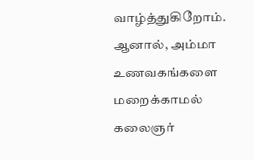வாழ்த்துகிறோம். ஆனால், அம்மா உணவகங்களை மறைக்காமல் கலைஞர்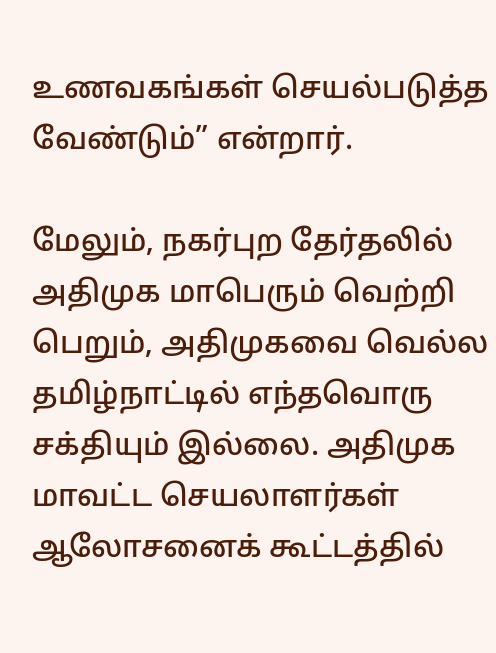உணவகங்கள் செயல்படுத்த வேண்டும்” என்றார்.

மேலும், நகர்புற தேர்தலில் அதிமுக மாபெரும் வெற்றி பெறும், அதிமுகவை வெல்ல தமிழ்நாட்டில் எந்தவொரு சக்தியும் இல்லை. அதிமுக மாவட்ட செயலாளர்கள் ஆலோசனைக் கூட்டத்தில்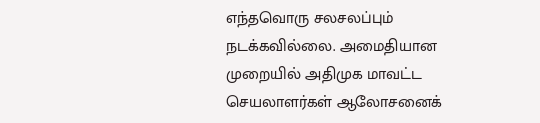எந்தவொரு சலசலப்பும் நடக்கவில்லை. அமைதியான முறையில் அதிமுக மாவட்ட செயலாளர்கள் ஆலோசனைக்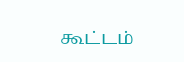கூட்டம்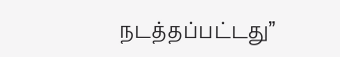நடத்தப்பட்டது”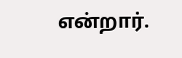என்றார்.